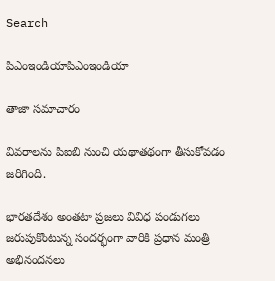Search

పిఎంఇండియాపిఎంఇండియా

తాజా స‌మాచారం

వివరాలను పిఐబి నుంచి యథాతథంగా తీసుకోవడం జరిగింది.

భారతదేశం అంతటా ప్రజలు వివిధ పండుగలు జరుపుకొంటున్న సందర్భంగా వారికి ప్రధాన మంత్రి అభినందనలు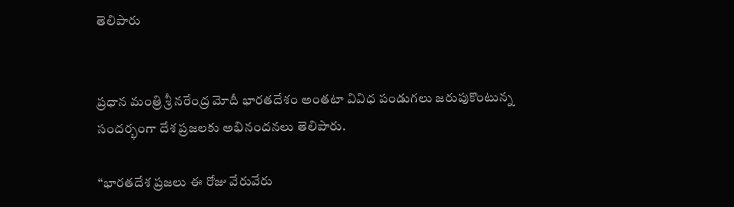తెలిపారు


ప్ర‌ధాన మంత్రి శ్రీ న‌రేంద్ర మోదీ భారతదేశం అంతటా వివిధ పండుగలు జరుపుకొంటున్న సందర్భంగా దేశ ప్రజలకు అభినందనలు తెలిపారు.

“భారతదేశ ప్రజలు ఈ రోజు వేరువేరు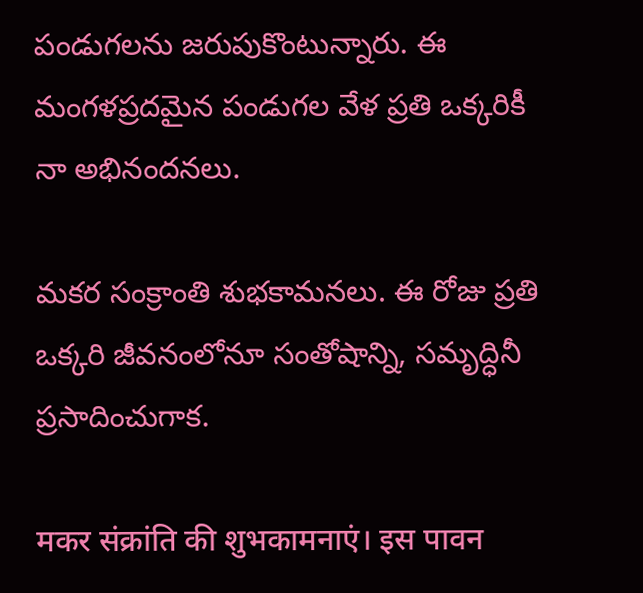పండుగలను జరుపుకొంటున్నారు. ఈ మంగళప్రదమైన పండుగల వేళ ప్రతి ఒక్కరికీ నా అభినందనలు.

మకర సంక్రాంతి శుభకామనలు. ఈ రోజు ప్రతి ఒక్కరి జీవనంలోనూ సంతోషాన్ని, సమృద్ధినీ ప్రసాదించుగాక.

मकर संक्रांति की शुभकामनाएं। इस पावन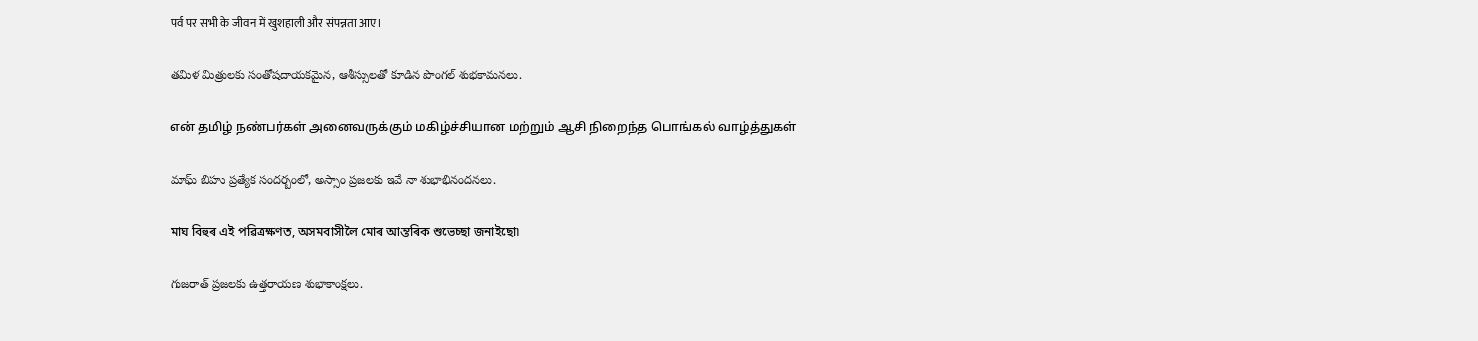पर्व पर सभी के जीवन में खुशहाली और संपन्नता आए।

తమిళ మిత్రులకు సంతోషదాయకమైన, ఆశీస్సులతో కూడిన పొంగల్ శుభకామనలు.

என் தமிழ் நண்பர்கள் அனைவருக்கும் மகிழ்ச்சியான மற்றும் ஆசி நிறைந்த பொங்கல் வாழ்த்துகள்

మాఘ్ బిహు ప్రత్యేక సందర్బంలో, అస్సాం ప్రజలకు ఇవే నా శుభాభినందనలు.

মাঘ বিহুৰ এই পৱিত্ৰক্ষণত, অসমবাসীলৈ মোৰ আন্তৰিক শুভেচ্ছা জনাইছো৷

గుజరాత్ ప్రజలకు ఉత్తరాయణ శుభాకాంక్షలు.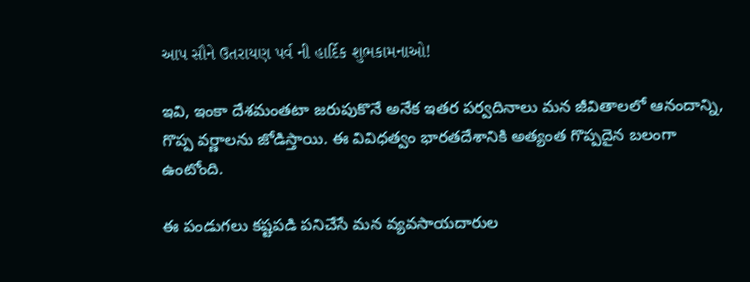આપ સૌને ઉતરાયણ પર્વ ની હાર્દિક શુભકામનાઓ!

ఇవి, ఇంకా దేశమంతటా జరుపుకొనే అనేక ఇతర పర్వదినాలు మన జీవితాలలో ఆనందాన్ని, గొప్ప వర్ణాలను జోడిస్తాయి. ఈ వివిధత్వం భారతదేశానికి అత్యంత గొప్పదైన బలంగా ఉంటోంది.

ఈ పండుగలు కష్టపడి పనిచేసే మన వ్యవసాయదారుల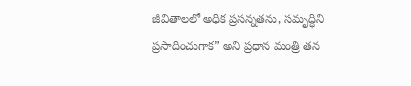జీవితాలలో అధిక ప్రసన్నతను, సమృద్ధిని ప్రసాదించుగాక” అని ప్రధాన మంత్రి తన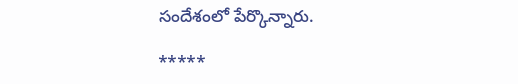సందేశంలో పేర్కొన్నారు.

*****